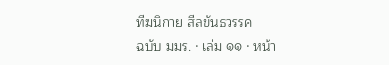ทีฆนิกาย สีลขันธวรรค
ฉบับ มมร. · เล่ม ๑๑ · หน้า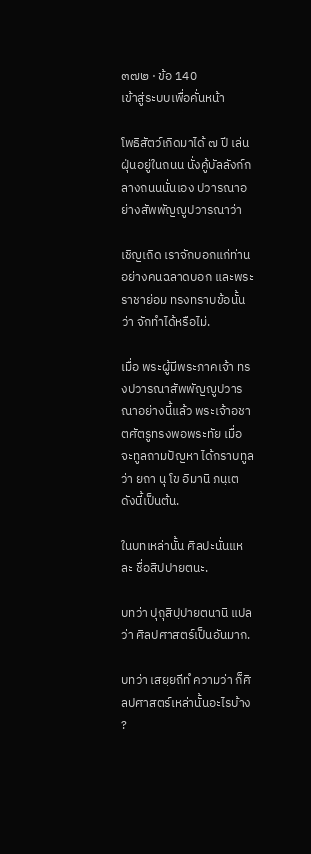๓๗๒ · ข้อ 140
เข้าสู่ระบบเพื่อคั่นหน้า

โพธิสัตว์เกิดมาได้ ๗ ปี เล่นฝุ่นอยู่ในถนน นั่งคู้บัลลังก์กลางถนนนั่นเอง ปวารณาอย่างสัพพัญญูปวารณาว่า

เชิญเถิด เราจักบอกแก่ท่านอย่างคนฉลาดบอก และพระราชาย่อม ทรงทราบข้อนั้นว่า จักทำได้หรือไม่.

เมื่อ พระผู้มีพระภาคเจ้า ทรงปวารณาสัพพัญญูปวารณาอย่างนี้แล้ว พระเจ้าอชาตศัตรูทรงพอพระทัย เมื่อจะทูลถามปัญหา ได้กราบทูลว่า ยถา นุ โข อิมานิ ภนฺเต ดังนี้เป็นต้น.

ในบทเหล่านั้น ศิลปะนั่นแหละ ชื่อสิปปายตนะ.

บทว่า ปุถุสิปฺปายตนานิ แปลว่า ศิลปศาสตร์เป็นอันมาก.

บทว่า เสยฺยถีทํ ความว่า ก็ศิลปศาสตร์เหล่านั้นอะไรบ้าง ?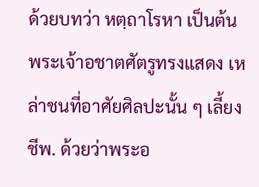ด้วยบทว่า หตฺถาโรหา เป็นต้น พระเจ้าอชาตศัตรูทรงแสดง เหล่าชนที่อาศัยศิลปะนั้น ๆ เลี้ยงชีพ. ด้วยว่าพระอ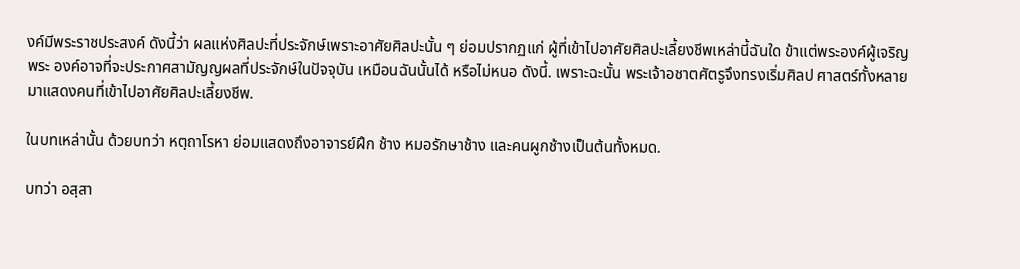งค์มีพระราชประสงค์ ดังนี้ว่า ผลแห่งศิลปะที่ประจักษ์เพราะอาศัยศิลปะนั้น ๆ ย่อมปรากฏแก่ ผู้ที่เข้าไปอาศัยศิลปะเลี้ยงชีพเหล่านี้ฉันใด ข้าแต่พระองค์ผู้เจริญ พระ องค์อาจที่จะประกาศสามัญญผลที่ประจักษ์ในปัจจุบัน เหมือนฉันนั้นได้ หรือไม่หนอ ดังนี้. เพราะฉะนั้น พระเจ้าอชาตศัตรูจึงทรงเริ่มศิลป ศาสตร์ทั้งหลายมาแสดงคนที่เข้าไปอาศัยศิลปะเลี้ยงชีพ.

ในบทเหล่านั้น ด้วยบทว่า หตฺถาโรหา ย่อมแสดงถึงอาจารย์ฝึก ช้าง หมอรักษาช้าง และคนผูกช้างเป็นต้นทั้งหมด.

บทว่า อสฺสา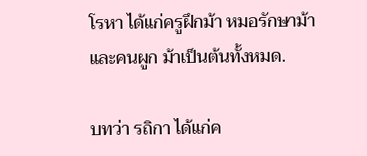โรหา ได้แก่ครูฝึกม้า หมอรักษาม้า และคนผูก ม้าเป็นต้นทั้งหมด.

บทว่า รถิกา ได้แก่ค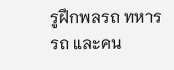รูฝึกพลรถ ทหารรถ และคน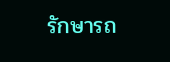รักษารถ